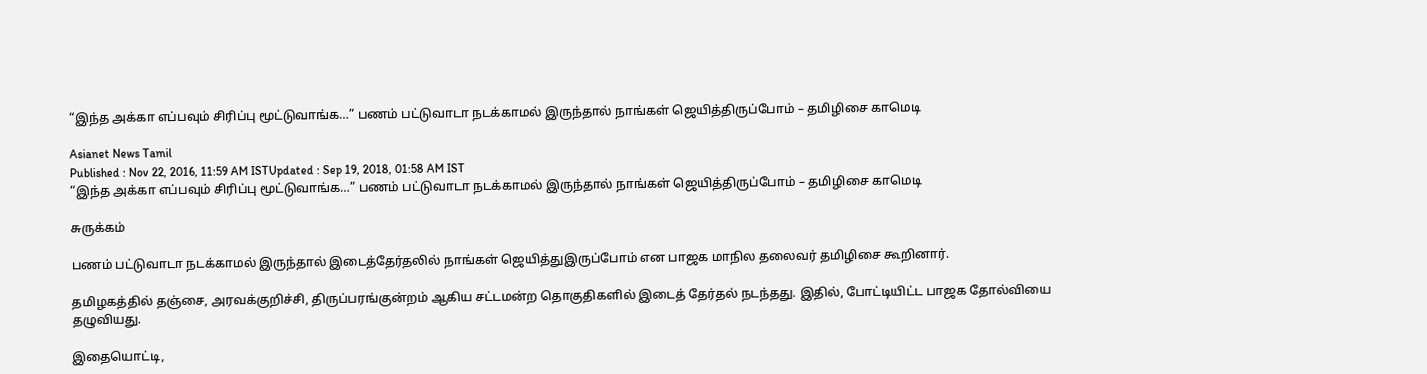“இந்த அக்கா எப்பவும் சிரிப்பு மூட்டுவாங்க…” பணம் பட்டுவாடா நடக்காமல் இருந்தால் நாங்கள் ஜெயித்திருப்போம் – தமிழிசை காமெடி

Asianet News Tamil
Published : Nov 22, 2016, 11:59 AM ISTUpdated : Sep 19, 2018, 01:58 AM IST
“இந்த அக்கா எப்பவும் சிரிப்பு மூட்டுவாங்க…” பணம் பட்டுவாடா நடக்காமல் இருந்தால் நாங்கள் ஜெயித்திருப்போம் – தமிழிசை காமெடி

சுருக்கம்

பணம் பட்டுவாடா நடக்காமல் இருந்தால் இடைத்தேர்தலில் நாங்கள் ஜெயித்துஇருப்போம் என பாஜக மாநில தலைவர் தமிழிசை கூறினார்.

தமிழகத்தில் தஞ்சை, அரவக்குறிச்சி, திருப்பரங்குன்றம் ஆகிய சட்டமன்ற தொகுதிகளில் இடைத் தேர்தல் நடந்தது. இதில், போட்டியிட்ட பாஜக தோல்வியை தழுவியது.

இதையொட்டி,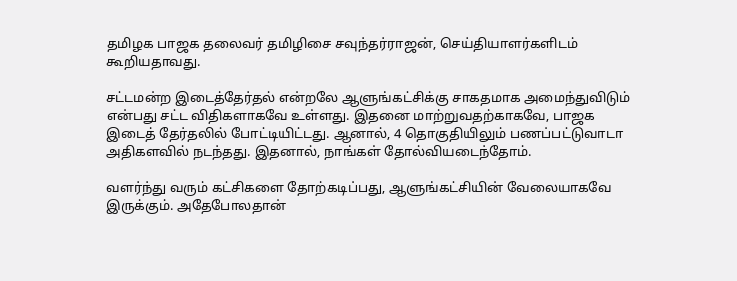தமிழக பாஜக தலைவர் தமிழிசை சவுந்தர்ராஜன், செய்தியாளர்களிடம் கூறியதாவது.

சட்டமன்ற இடைத்தேர்தல் என்றலே ஆளுங்கட்சிக்கு சாகதமாக அமைந்துவிடும் என்பது சட்ட விதிகளாகவே உள்ளது. இதனை மாற்றுவதற்காகவே, பாஜக இடைத் தேர்தலில் போட்டியிட்டது. ஆனால், 4 தொகுதியிலும் பணப்பட்டுவாடா அதிகளவில் நடந்தது. இதனால், நாங்கள் தோல்வியடைந்தோம்.

வளர்ந்து வரும் கட்சிகளை தோற்கடிப்பது, ஆளுங்கட்சியின் வேலையாகவே இருக்கும். அதேபோலதான்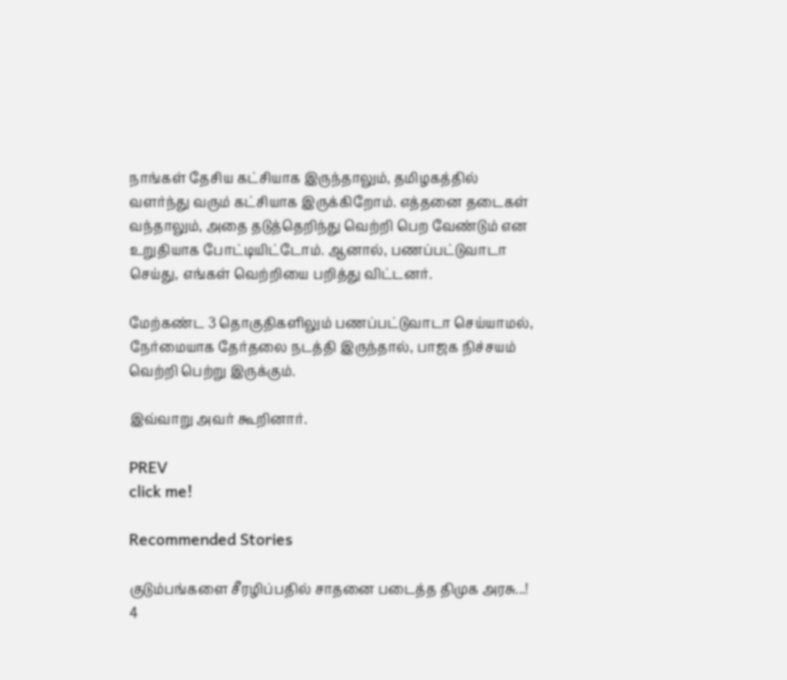நாங்கள் தேசிய கட்சியாக இருந்தாலும், தமிழகத்தில் வளர்ந்து வரும் கட்சியாக இருக்கிறோம். எத்தனை தடைகள் வந்தாலும், அதை தடுத்தெறிந்து வெற்றி பெற வேண்டும் என உறுதியாக போட்டியிட்டோம். ஆனால், பணப்பட்டுவாடா செய்து, எங்கள் வெற்றியை பறித்து விட்டனர்.

மேற்கண்ட 3 தொகுதிகளிலும் பணப்பட்டுவாடா செய்யாமல், நேர்மையாக தேர்தலை நடத்தி இருந்தால், பாஜக நிச்சயம் வெற்றி பெற்று இருக்கும்.

இவ்வாறு அவர் கூறினார்.

PREV
click me!

Recommended Stories

குடும்பங்களை சீரழிப்பதில் சாதனை படைத்த திமுக அரசு...! 4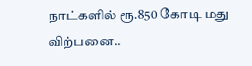நாட்களில் ரூ.850 கோடி மது விற்பனை..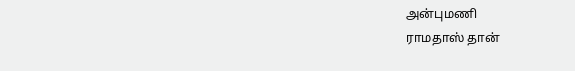அன்புமணி
ராமதாஸ் தான்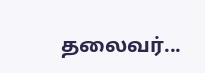தலைவர்...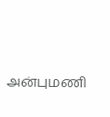அன்புமணி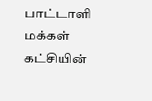பாட்டாளி மக்கள் கட்சியின்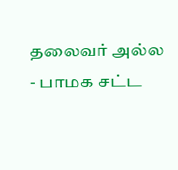தலைவர் அல்ல - பாமக சட்ட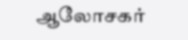ஆலோசகர்